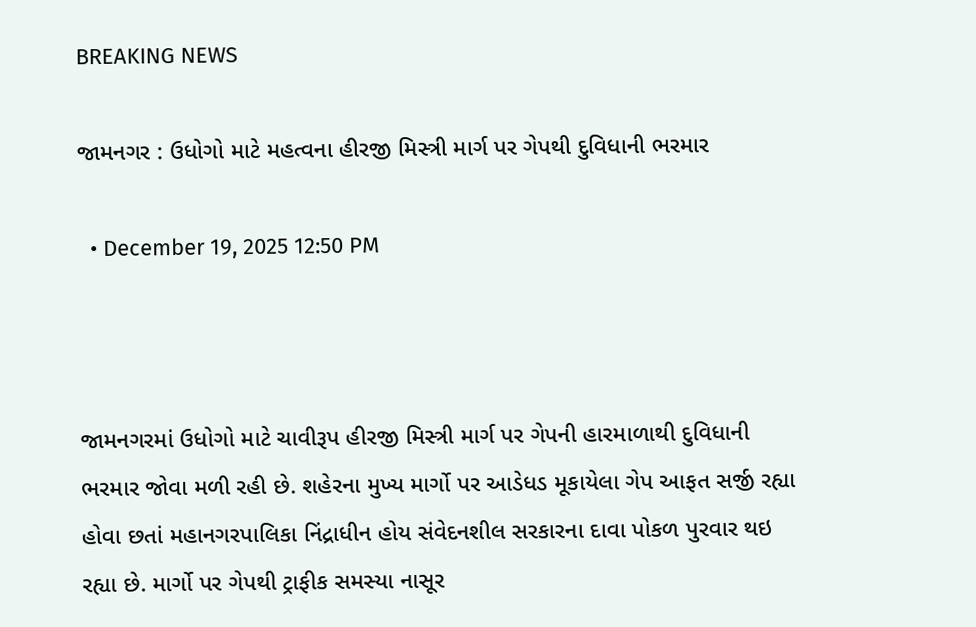BREAKING NEWS

જામનગર : ઉધોગો માટે મહત્વના હીરજી મિસ્ત્રી માર્ગ પર ગેપથી દુવિધાની ભરમાર

  • December 19, 2025 12:50 PM



જામનગરમાં ઉધોગો માટે ચાવીરૂપ હીરજી મિસ્ત્રી માર્ગ પર ગેપની હારમાળાથી દુવિધાની ભરમાર જોવા મળી રહી છે. શહેરના મુખ્ય માર્ગો પર આડેધડ મૂકાયેલા ગેપ આફત સર્જી રહ્યા હોવા છતાં મહાનગરપાલિકા નિંદ્રાધીન હોય સંવેદનશીલ સરકારના દાવા પોકળ પુરવાર થઇ રહ્યા છે. માર્ગો પર ગેપથી ટ્રાફીક સમસ્યા નાસૂર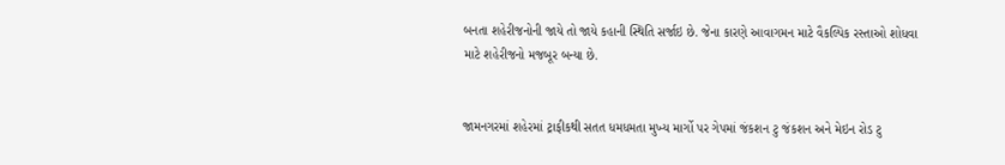બનતા શહેરીજનોની જાયે તો જાયે કહાની સ્થિતિ સર્જાઇ છે. જેના કારણે આવાગમન માટે વૈકલ્પિક રસ્તાઓ શોધવા માટે શહેરીજનો મજબૂર બન્યા છે.


જામનગરમાં શહેરમાં ટ્રાફીકથી સતત ધમધમતા મુખ્ય માર્ગો પર ગેપમાં જંકશન ટુ જંકશન અને મેઇન રોડ ટુ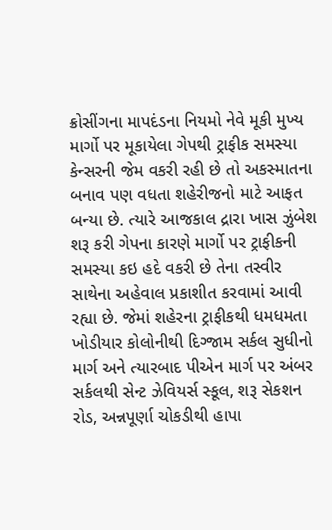ક્રોસીંગના માપદંડના નિયમો નેવે મૂકી મુખ્ય માર્ગો પર મૂકાયેલા ગેપથી ટ્રાફીક સમસ્યા કેન્સરની જેમ વકરી રહી છે તો અકસ્માતના બનાવ પણ વધતા શહેરીજનો માટે આફત બન્યા છે. ત્યારે આજકાલ દ્રારા ખાસ ઝુંબેશ શરૂ કરી ગેપના કારણે માર્ગો પર ટ્રાફીકની સમસ્યા કઇ હદે વકરી છે તેના તસ્વીર સાથેના અહેવાલ પ્રકાશીત કરવામાં આવી રહ્યા છે. જેમાં શહેરના ટ્રાફીકથી ધમધમતા ખોડીયાર કોલોનીથી દિગ્જામ સર્કલ સુધીનો માર્ગ અને ત્યારબાદ પીએન માર્ગ પર અંબર સર્કલથી સેન્ટ ઝેવિયર્સ સ્કૂલ, શરૂ સેકશન રોડ, અન્નપૂર્ણા ચોકડીથી હાપા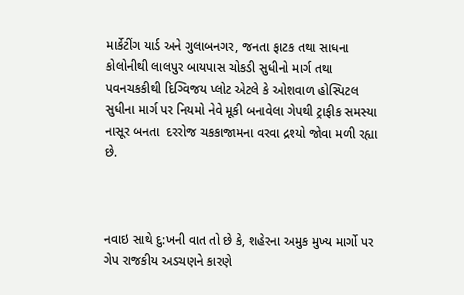માર્કેટીંગ યાર્ડ અને ગુલાબનગર, જનતા ફાટક તથા સાધના કોલોનીથી લાલપુર બાયપાસ ચોકડી સુધીનો માર્ગ તથા પવનચકકીથી દિગ્વિજય પ્લોટ એટલે કે ઓશવાળ હોસ્પિટલ સુધીના માર્ગ પર નિયમો નેવે મૂકી બનાવેલા ગેપથી ટ્રાફીક સમસ્યા નાસૂર બનતા  દરરોજ ચકકાજામના વરવા દ્રશ્યો જોવા મળી રહ્યા છે.



નવાઇ સાથે દુ:ખની વાત તો છે કે, શહેરના અમુક મુખ્ય માર્ગો પર ગેપ રાજકીય અડચણને કારણે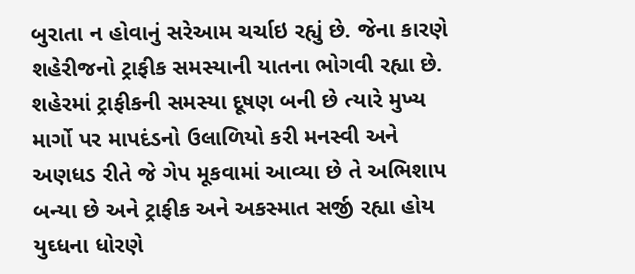બુરાતા ન હોવાનું સરેઆમ ચર્ચાઇ રહ્યું છે. જેના કારણે શહેરીજનો ટ્રાફીક સમસ્યાની યાતના ભોગવી રહ્યા છે. શહેરમાં ટ્રાફીકની સમસ્યા દૂષણ બની છે ત્યારે મુખ્ય માર્ગો પર માપદંડનો ઉલાળિયો કરી મનસ્વી અને અણધડ રીતે જે ગેપ મૂકવામાં આવ્યા છે તે અભિશાપ બન્યા છે અને ટ્રાફીક અને અકસ્માત સર્જી રહ્યા હોય યુઘ્ધના ધોરણે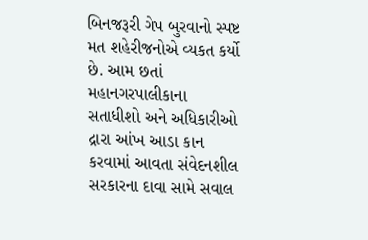બિનજરૂરી ગેપ બુરવાનો સ્પષ્ટ મત શહેરીજનોએ વ્યકત કર્યો છે. આમ છતાં મહાનગરપાલીકાના સતાધીશો અને અધિકારીઓ દ્રારા આંખ આડા કાન કરવામાં આવતા સંવેદનશીલ સરકારના દાવા સામે સવાલ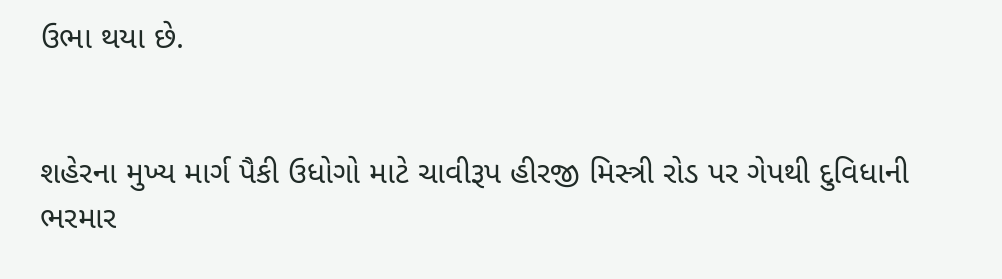ઉભા થયા છે.


શહેરના મુખ્ય માર્ગ પૈકી ઉધોગો માટે ચાવીરૂપ હીરજી મિસ્ત્રી રોડ પર ગેપથી દુવિધાની ભરમાર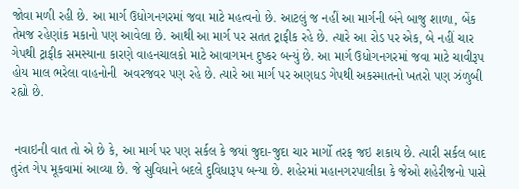જોવા મળી રહી છે. આ માર્ગ ઉધોગનગરમાં જવા માટે મહત્વનો છે. આટલું જ નહીં આ માર્ગની બંને બાજુ શાળા, બેંક તેમજ રહેણાંક મકાનો પણ આવેલા છે. આથી આ માર્ગ પર સતત ટ્રાફીક રહે છે. ત્યારે આ રોડ પર એક, બે નહીં ચાર ગેપથી ટ્રાફીક સમસ્યાના કારણે વાહનચાલકો માટે આવાગમન દુષ્કર બન્યું છે. આ માર્ગ ઉધોગનગરમાં જવા માટે ચાવીરૂપ હોય માલ ભરેલા વાહનોની  અવરજવર પણ રહે છે. ત્યારે આ માર્ગ પર અણધડ ગેપથી અકસ્માતનો ખતરો પણ ઝંળુબી રહ્યો છે.


 નવાઇની વાત તો એ છે કે, આ માર્ગ પર પણ સર્કલ કે જયાં જુદા-જુદા ચાર માર્ગો તરફ જઇ શકાય છે. ત્યારી સર્કલ બાદ તુરંત ગેપ મૂકવામાં આવ્યા છે. જે સુવિધાને બદલે દુવિધારૂપ બન્યા છે. શહેરમાં મહાનગરપાલીકા કે જેઓ શહેરીજનો પાસે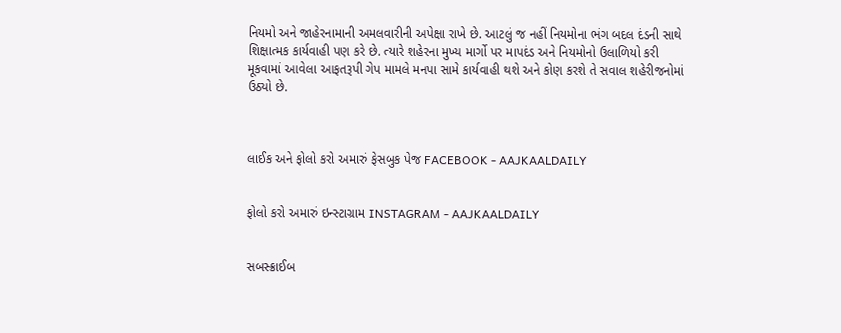નિયમો અને જાહેરનામાની અમલવારીની અપેક્ષા રાખે છે. આટલું જ નહીં નિયમોના ભંગ બદલ દંડની સાથે શિક્ષાત્મક કાર્યવાહી પણ કરે છે. ત્યારે શહેરના મુખ્ય માર્ગો પર માપદંડ અને નિયમોનો ઉલાળિયો કરી મૂકવામાં આવેલા આફતરૂપી ગેપ મામલે મનપા સામે કાર્યવાહી થશે અને કોણ કરશે તે સવાલ શહેરીજનોમાં ઉઠ્યો છે.



લાઈક અને ફોલો કરો અમારું ફેસબુક પેજ FACEBOOK - AAJKAALDAILY


ફોલો કરો અમારું ઇન્સ્ટાગ્રામ INSTAGRAM - AAJKAALDAILY


સબસ્ક્રાઈબ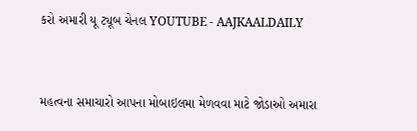કરો અમારી યૂ ટ્યૂબ ચેનલ YOUTUBE - AAJKAALDAILY


મહત્વના સમાચારો આપના મોબાઇલમા મેળવવા માટે જોડાઓ અમારા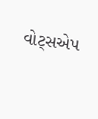વોટ્સએપ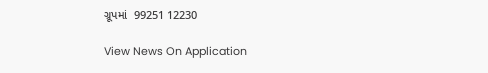ગ્રૂપમાં  99251 12230

View News On Application